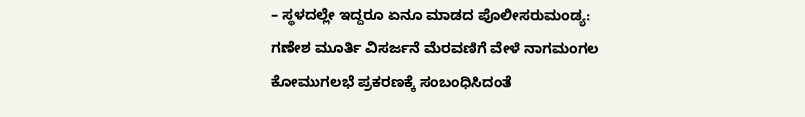– ಸ್ಥಳದಲ್ಲೇ ಇದ್ದರೂ ಏನೂ ಮಾಡದ ಪೊಲೀಸರುಮಂಡ್ಯ: ಗಣೇಶ ಮೂರ್ತಿ ವಿಸರ್ಜನೆ ಮೆರವಣಿಗೆ ವೇಳೆ ನಾಗಮಂಗಲ ಕೋಮುಗಲಭೆ ಪ್ರಕರಣಕ್ಕೆ ಸಂಬಂಧಿಸಿದಂತೆ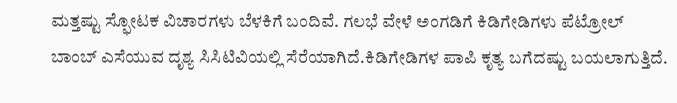ಮತ್ತಷ್ಟು ಸ್ಫೋಟಕ ವಿಚಾರಗಳು ಬೆಳಕಿಗೆ ಬಂದಿವೆ. ಗಲಭೆ ವೇಳೆ ಅಂಗಡಿಗೆ ಕಿಡಿಗೇಡಿಗಳು ಪೆಟ್ರೋಲ್ ಬಾಂಬ್ ಎಸೆಯುವ ದೃಶ್ಯ ಸಿಸಿಟಿವಿಯಲ್ಲಿ ಸೆರೆಯಾಗಿದೆ.ಕಿಡಿಗೇಡಿಗಳ ಪಾಪಿ ಕೃತ್ಯ ಬಗೆದಷ್ಟು ಬಯಲಾಗುತ್ತಿದೆ.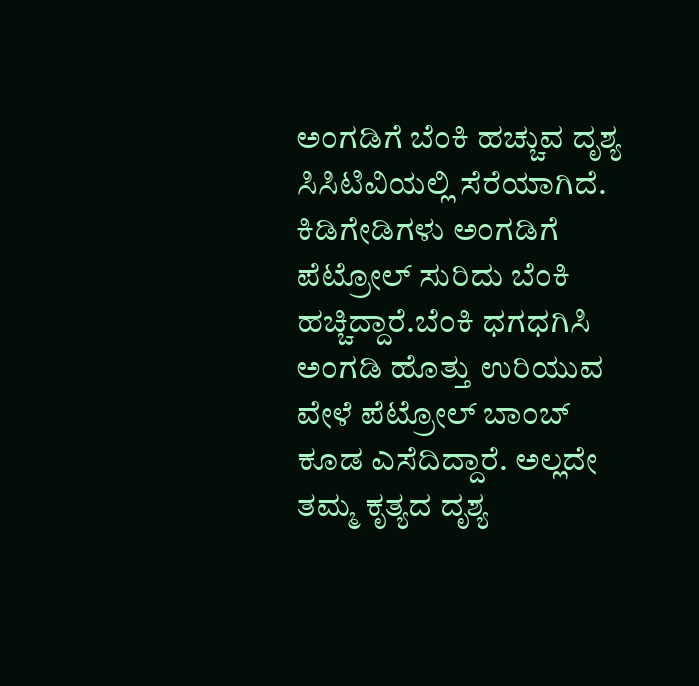ಅಂಗಡಿಗೆ ಬೆಂಕಿ ಹಚ್ಚುವ ದೃಶ್ಯ ಸಿಸಿಟಿವಿಯಲ್ಲಿ ಸೆರೆಯಾಗಿದೆ. ಕಿಡಿಗೇಡಿಗಳು ಅಂಗಡಿಗೆ ಪೆಟ್ರೋಲ್ ಸುರಿದು ಬೆಂಕಿ ಹಚ್ಚಿದ್ದಾರೆ.ಬೆಂಕಿ ಧಗಧಗಿಸಿ ಅಂಗಡಿ ಹೊತ್ತು ಉರಿಯುವ ವೇಳೆ ಪೆಟ್ರೋಲ್ ಬಾಂಬ್ ಕೂಡ ಎಸೆದಿದ್ದಾರೆ. ಅಲ್ಲದೇ ತಮ್ಮ ಕೃತ್ಯದ ದೃಶ್ಯ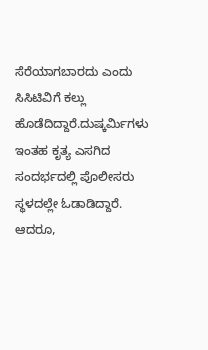ಸೆರೆಯಾಗಬಾರದು ಎಂದು ಸಿಸಿಟಿವಿಗೆ ಕಲ್ಲು ಹೊಡೆದಿದ್ದಾರೆ.ದುಷ್ಕರ್ಮಿಗಳು ಇಂತಹ ಕೃತ್ಯ ಎಸಗಿದ ಸಂದರ್ಭದಲ್ಲಿ ಪೊಲೀಸರು ಸ್ಥಳದಲ್ಲೇ ಓಡಾಡಿದ್ದಾರೆ. ಆದರೂ,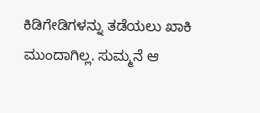ಕಿಡಿಗೇಡಿಗಳನ್ನು ತಡೆಯಲು ಖಾಕಿ ಮುಂದಾಗಿಲ್ಲ. ಸುಮ್ಮನೆ ಆ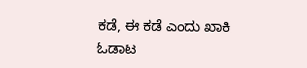ಕಡೆ, ಈ ಕಡೆ ಎಂದು ಖಾಕಿ ಓಡಾಟ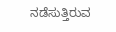ನಡೆಸುತ್ತಿರುವ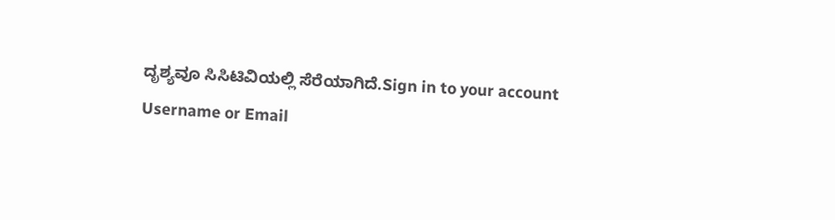ದೃಶ್ಯವೂ ಸಿಸಿಟಿವಿಯಲ್ಲಿ ಸೆರೆಯಾಗಿದೆ.Sign in to your account
Username or Email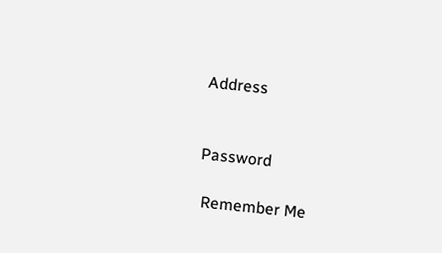Address


Password

 Remember Me